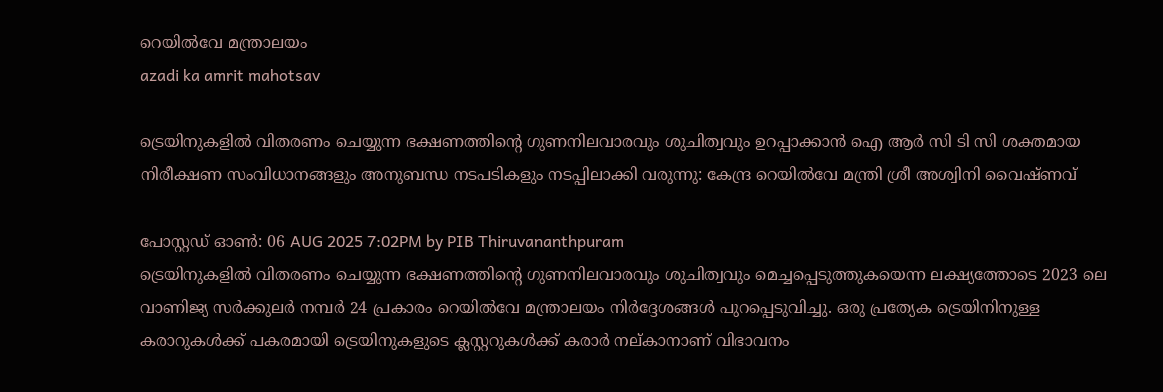റെയില്‍വേ മന്ത്രാലയം
azadi ka amrit mahotsav

ട്രെയിനുകളില്‍ വിതരണം ചെയ്യുന്ന ഭക്ഷണത്തിന്റെ ഗുണനിലവാരവും ശുചിത്വവും ഉറപ്പാക്കാന്‍ ഐ ആര്‍ സി ടി സി ശക്തമായ നിരീക്ഷണ സംവിധാനങ്ങളും അനുബന്ധ നടപടികളും നടപ്പിലാക്കി വരുന്നു: കേന്ദ്ര റെയില്‍വേ മന്ത്രി ശ്രീ അശ്വിനി വൈഷ്ണവ്

പോസ്റ്റഡ് ഓണ്‍: 06 AUG 2025 7:02PM by PIB Thiruvananthpuram
ട്രെയിനുകളില്‍ വിതരണം ചെയ്യുന്ന ഭക്ഷണത്തിന്റെ ഗുണനിലവാരവും ശുചിത്വവും മെച്ചപ്പെടുത്തുകയെന്ന ലക്ഷ്യത്തോടെ 2023 ലെ വാണിജ്യ സര്‍ക്കുലര്‍ നമ്പര്‍ 24 പ്രകാരം റെയില്‍വേ മന്ത്രാലയം നിര്‍ദ്ദേശങ്ങള്‍ പുറപ്പെടുവിച്ചു. ഒരു പ്രത്യേക ട്രെയിനിനുള്ള കരാറുകള്‍ക്ക് പകരമായി ട്രെയിനുകളുടെ ക്ലസ്റ്ററുകള്‍ക്ക് കരാര്‍ നല്കാനാണ് വിഭാവനം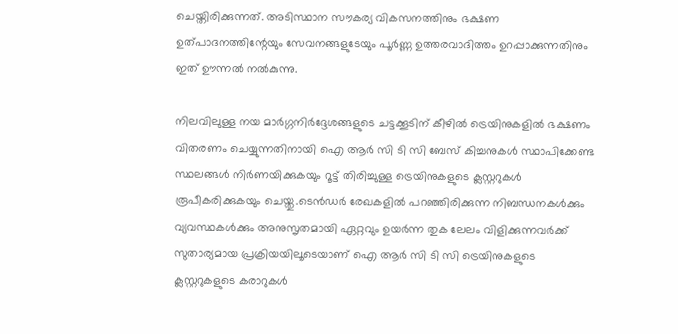ചെയ്തിരിക്കുന്നത്. അടിസ്ഥാന സൗകര്യ വികസനത്തിനും ഭക്ഷണ ഉത്പാദനത്തിന്റേയും സേവനങ്ങളുടേയും പൂര്‍ണ്ണ ഉത്തരവാദിത്തം ഉറപ്പാക്കുന്നതിനും ഇത് ഊന്നല്‍ നല്‍കുന്നു.

നിലവിലുള്ള നയ മാര്‍ഗ്ഗനിര്‍ദ്ദേശങ്ങളുടെ ചട്ടക്കൂടിന് കീഴില്‍ ട്രെയിനുകളില്‍ ഭക്ഷണം വിതരണം ചെയ്യുന്നതിനായി ഐ ആര്‍ സി ടി സി ബേസ് കിച്ചനുകള്‍ സ്ഥാപിക്കേണ്ട സ്ഥലങ്ങള്‍ നിര്‍ണയിക്കുകയും റൂട്ട് തിരിച്ചുള്ള ട്രെയിനുകളുടെ ക്ലസ്റ്ററുകള്‍ രൂപീകരിക്കുകയും ചെയ്തു.ടെന്‍ഡര്‍ രേഖകളില്‍ പറഞ്ഞിരിക്കുന്ന നിബന്ധനകള്‍ക്കും വ്യവസ്ഥകള്‍ക്കും അനുസൃതമായി ഏറ്റവും ഉയര്‍ന്ന തുക ലേലം വിളിക്കുന്നവര്‍ക്ക് സുതാര്യമായ പ്രക്രിയയിലൂടെയാണ് ഐ ആര്‍ സി ടി സി ട്രെയിനുകളുടെ ക്ലസ്റ്ററുകളുടെ കരാറുകള്‍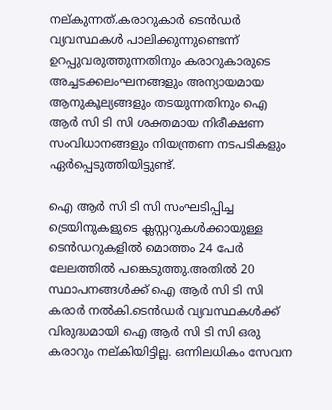നല്കുന്നത്.കരാറുകാര്‍ ടെന്‍ഡര്‍ വ്യവസ്ഥകള്‍ പാലിക്കുന്നുണ്ടെന്ന് ഉറപ്പുവരുത്തുന്നതിനും കരാറുകാരുടെ അച്ചടക്കലംഘനങ്ങളും അന്യായമായ ആനുകൂല്യങ്ങളും തടയുന്നതിനും ഐ ആര്‍ സി ടി സി ശക്തമായ നിരീക്ഷണ സംവിധാനങ്ങളും നിയന്ത്രണ നടപടികളും ഏര്‍പ്പെടുത്തിയിട്ടുണ്ട്.

ഐ ആര്‍ സി ടി സി സംഘടിപ്പിച്ച ട്രെയിനുകളുടെ ക്ലസ്റ്ററുകള്‍ക്കായുള്ള ടെന്‍ഡറുകളില്‍ മൊത്തം 24 പേര്‍ ലേലത്തില്‍ പങ്കെടുത്തു.അതില്‍ 20 സ്ഥാപനങ്ങള്‍ക്ക് ഐ ആര്‍ സി ടി സി കരാര്‍ നല്‍കി.ടെന്‍ഡര്‍ വ്യവസ്ഥകള്‍ക്ക് വിരുദ്ധമായി ഐ ആര്‍ സി ടി സി ഒരു കരാറും നല്കിയിട്ടില്ല. ഒന്നിലധികം സേവന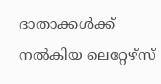ദാതാക്കള്‍ക്ക് നല്‍കിയ ലെറ്റേഴ്സ്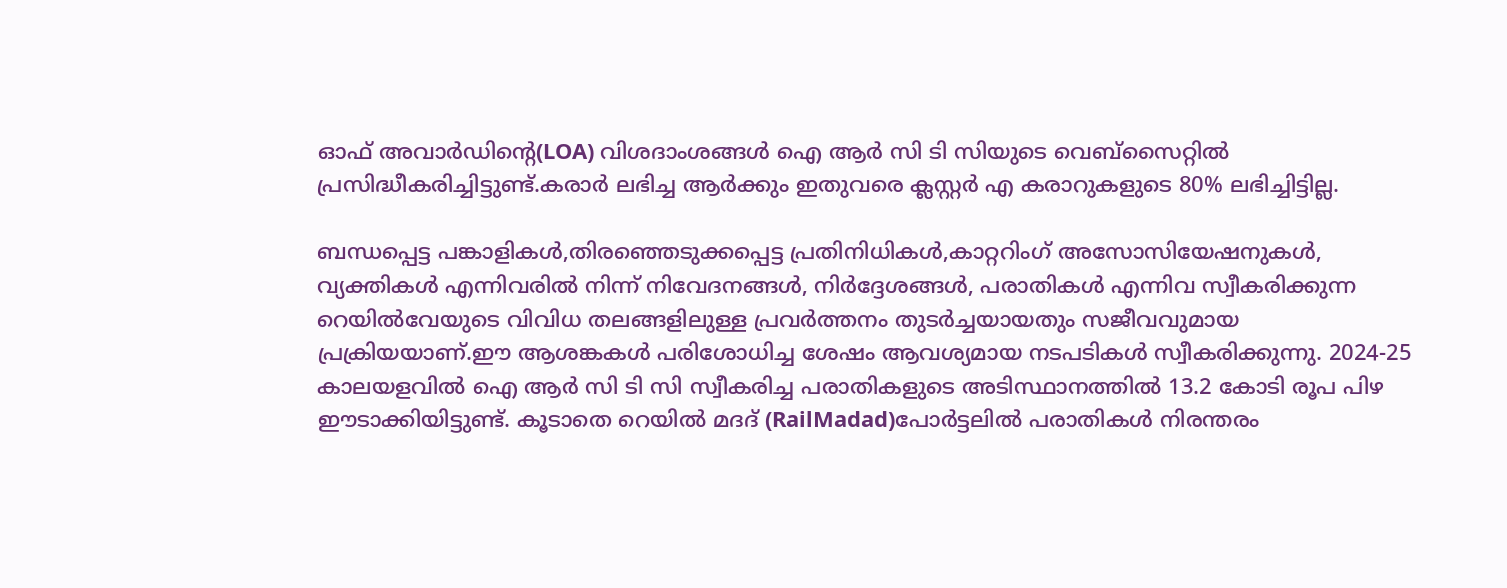ഓഫ് അവാര്‍ഡിന്റെ(LOA) വിശദാംശങ്ങള്‍ ഐ ആര്‍ സി ടി സിയുടെ വെബ്സൈറ്റില്‍ പ്രസിദ്ധീകരിച്ചിട്ടുണ്ട്.കരാര്‍ ലഭിച്ച ആര്‍ക്കും ഇതുവരെ ക്ലസ്റ്റര്‍ എ കരാറുകളുടെ 80% ലഭിച്ചിട്ടില്ല.

ബന്ധപ്പെട്ട പങ്കാളികള്‍,തിരഞ്ഞെടുക്കപ്പെട്ട പ്രതിനിധികള്‍,കാറ്ററിംഗ് അസോസിയേഷനുകള്‍, വ്യക്തികള്‍ എന്നിവരില്‍ നിന്ന് നിവേദനങ്ങള്‍, നിര്‍ദ്ദേശങ്ങള്‍, പരാതികള്‍ എന്നിവ സ്വീകരിക്കുന്ന റെയില്‍വേയുടെ വിവിധ തലങ്ങളിലുള്ള പ്രവര്‍ത്തനം തുടര്‍ച്ചയായതും സജീവവുമായ പ്രക്രിയയാണ്.ഈ ആശങ്കകള്‍ പരിശോധിച്ച ശേഷം ആവശ്യമായ നടപടികള്‍ സ്വീകരിക്കുന്നു. 2024-25 കാലയളവില്‍ ഐ ആര്‍ സി ടി സി സ്വീകരിച്ച പരാതികളുടെ അടിസ്ഥാനത്തില്‍ 13.2 കോടി രൂപ പിഴ ഈടാക്കിയിട്ടുണ്ട്. കൂടാതെ റെയില്‍ മദദ് (RailMadad)പോര്‍ട്ടലില്‍ പരാതികള്‍ നിരന്തരം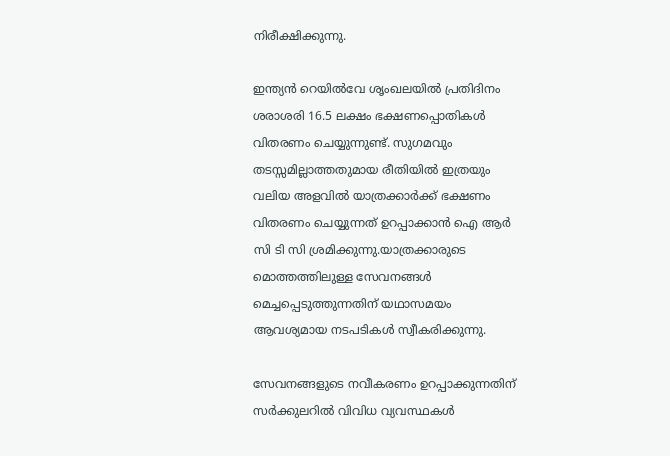നിരീക്ഷിക്കുന്നു.

ഇന്ത്യന്‍ റെയില്‍വേ ശൃംഖലയില്‍ പ്രതിദിനം ശരാശരി 16.5 ലക്ഷം ഭക്ഷണപ്പൊതികള്‍ വിതരണം ചെയ്യുന്നുണ്ട്. സുഗമവും തടസ്സമില്ലാത്തതുമായ രീതിയില്‍ ഇത്രയും വലിയ അളവില്‍ യാത്രക്കാര്‍ക്ക് ഭക്ഷണം വിതരണം ചെയ്യുന്നത് ഉറപ്പാക്കാന്‍ ഐ ആര്‍ സി ടി സി ശ്രമിക്കുന്നു.യാത്രക്കാരുടെ മൊത്തത്തിലുള്ള സേവനങ്ങള്‍ മെച്ചപ്പെടുത്തുന്നതിന് യഥാസമയം ആവശ്യമായ നടപടികള്‍ സ്വീകരിക്കുന്നു.

സേവനങ്ങളുടെ നവീകരണം ഉറപ്പാക്കുന്നതിന് സര്‍ക്കുലറില്‍ വിവിധ വ്യവസ്ഥകള്‍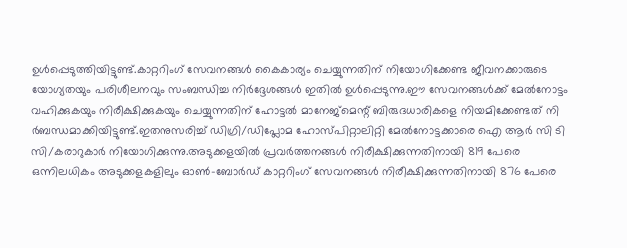ഉള്‍പ്പെടുത്തിയിട്ടുണ്ട്.കാറ്ററിംഗ് സേവനങ്ങള്‍ കൈകാര്യം ചെയ്യുന്നതിന് നിയോഗിക്കേണ്ട ജീവനക്കാരുടെ യോഗ്യതയും പരിശീലനവും സംബന്ധിച്ച നിര്‍ദ്ദേശങ്ങള്‍ ഇതില്‍ ഉള്‍പ്പെടുന്നു.ഈ സേവനങ്ങള്‍ക്ക് മേല്‍നോട്ടം വഹിക്കുകയും നിരീക്ഷിക്കുകയും ചെയ്യുന്നതിന് ഹോട്ടല്‍ മാനേജ്‌മെന്റ് ബിരുദധാരികളെ നിയമിക്കേണ്ടത് നി
ര്‍ബന്ധമാക്കിയിട്ടുണ്ട്.ഇതനുസരിച്ച് ഡിഗ്രി/ഡിപ്ലോമ ഹോസ്പിറ്റാലിറ്റി മേല്‍നോട്ടക്കാരെ ഐ ആര്‍ സി ടി സി/കരാറുകാര്‍ നിയോഗിക്കുന്നു.അടുക്കളയില്‍ പ്രവര്‍ത്തനങ്ങള്‍ നിരീക്ഷിക്കുന്നതിനായി 819 പേരെ ഒന്നിലധികം അടുക്കളകളിലും ഓണ്‍-ബോര്‍ഡ് കാറ്ററിംഗ് സേവനങ്ങള്‍ നിരീക്ഷിക്കുന്നതിനായി 876 പേരെ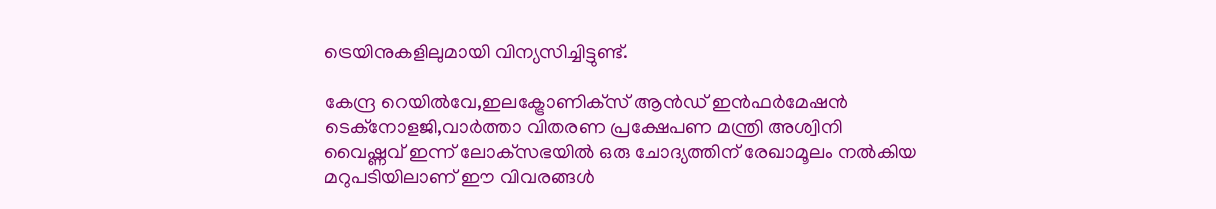ട്രെയിനുകളിലുമായി വിന്യസിച്ചിട്ടുണ്ട്.

കേന്ദ്ര റെയില്‍വേ,ഇലക്ട്രോണിക്‌സ് ആന്‍ഡ് ഇന്‍ഫര്‍മേഷന്‍ ടെക്‌നോളജി,വാര്‍ത്താ വിതരണ പ്രക്ഷേപണ മന്ത്രി അശ്വിനി വൈഷ്ണവ് ഇന്ന് ലോക്‌സഭയില്‍ ഒരു ചോദ്യത്തിന് രേഖാമൂലം നല്‍കിയ മറുപടിയിലാണ് ഈ വിവരങ്ങള്‍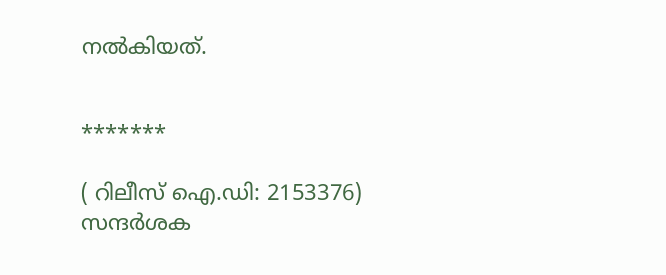നല്‍കിയത്.


*******

( റിലീസ് ഐ.ഡി: 2153376) സന്ദര്‍ശക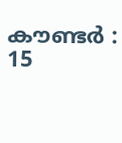കൗണ്ടര്‍ : 15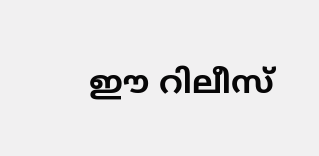ഈ റിലീസ്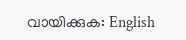വായിക്കുക: English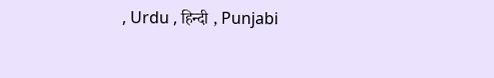, Urdu , हिन्दी , Punjabi